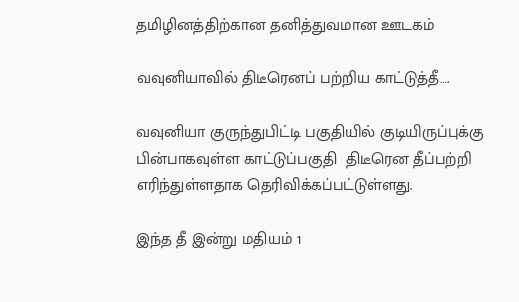தமிழினத்திற்கான தனித்துவமான ஊடகம்

வவுனியாவில் திடீரெனப் பற்றிய காட்டுத்தீ….

வவுனியா குருந்துபிட்டி பகுதியில் குடியிருப்புக்கு பின்பாகவுள்ள காட்டுப்பகுதி  திடீரென தீப்பற்றி எரிந்துள்ளதாக தெரிவிக்கப்பட்டுள்ளது.

இந்த தீ இன்று மதியம் 1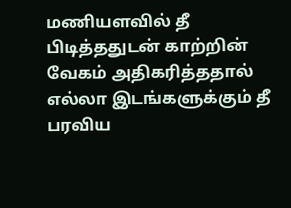மணியளவில் தீ பிடித்ததுடன் காற்றின் வேகம் அதிகரித்ததால் எல்லா இடங்களுக்கும் தீ பரவிய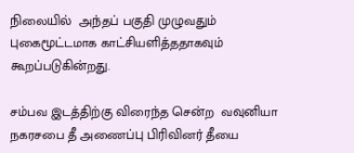நிலையில்  அந்தப் பகுதி முழுவதும் புகைமூட்டமாக காட்சியளித்ததாகவும் கூறப்படுகின்றது.

சம்பவ இடத்திற்கு விரைந்த சென்ற  வவுனியா நகரசபை தீ அணைப்பு பிரிவினர் தீயை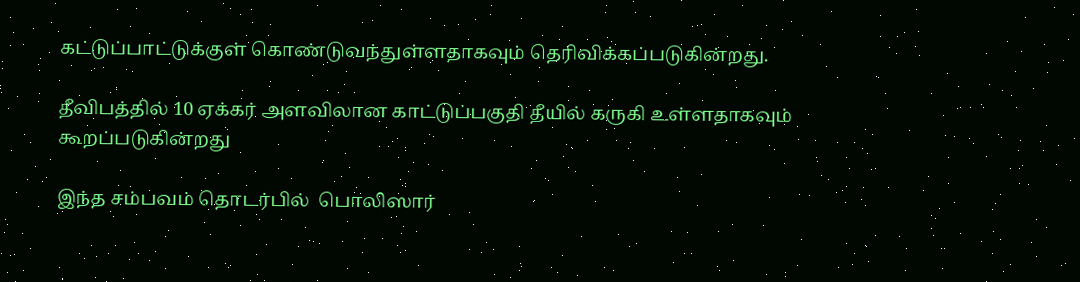கட்டுப்பாட்டுக்குள் கொண்டுவந்துள்ளதாகவும் தெரிவிக்கப்படுகின்றது.

தீவிபத்தில் 10 ஏக்கர் அளவிலான காட்டுப்பகுதி தீயில் கருகி உள்ளதாகவும் கூறப்படுகின்றது

இந்த சம்பவம் தொடர்பில்  பொலிஸார்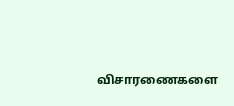விசாரணைகளை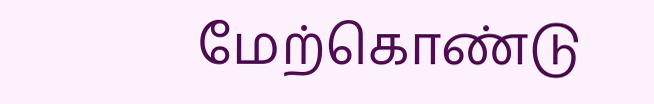மேற்கொண்டு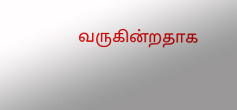வருகின்றதாக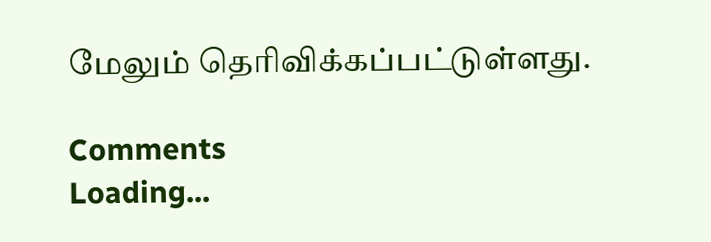மேலும் தெரிவிக்கப்பட்டுள்ளது.

Comments
Loading...